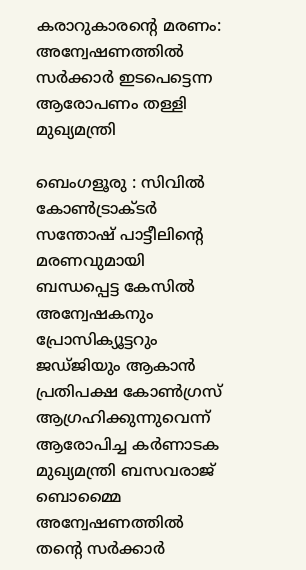കരാറുകാരന്റെ മരണം: അന്വേഷണത്തിൽ സർക്കാർ ഇടപെട്ടെന്ന ആരോപണം തള്ളി മുഖ്യമന്ത്രി

ബെംഗളൂരു : സിവിൽ കോൺട്രാക്ടർ സന്തോഷ് പാട്ടീലിന്റെ മരണവുമായി ബന്ധപ്പെട്ട കേസിൽ അന്വേഷകനും പ്രോസിക്യൂട്ടറും ജഡ്ജിയും ആകാൻ പ്രതിപക്ഷ കോൺഗ്രസ് ആഗ്രഹിക്കുന്നുവെന്ന് ആരോപിച്ച കർണാടക മുഖ്യമന്ത്രി ബസവരാജ് ബൊമ്മൈ അന്വേഷണത്തിൽ തന്റെ സർക്കാർ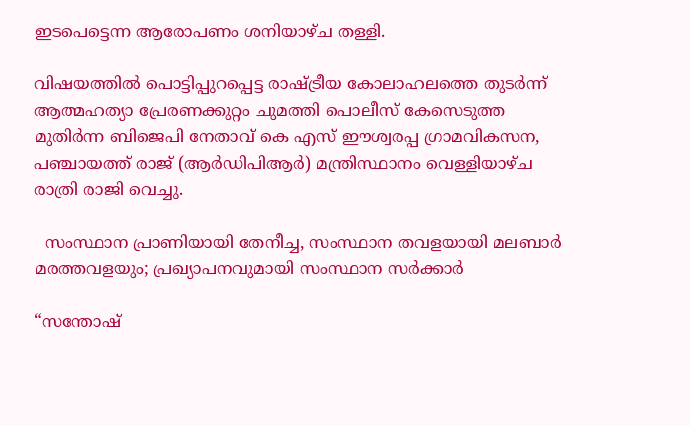ഇടപെട്ടെന്ന ആരോപണം ശനിയാഴ്ച തള്ളി.

വിഷയത്തിൽ പൊട്ടിപ്പുറപ്പെട്ട രാഷ്ട്രീയ കോലാഹലത്തെ തുടർന്ന് ആത്മഹത്യാ പ്രേരണക്കുറ്റം ചുമത്തി പൊലീസ് കേസെടുത്ത മുതിർന്ന ബിജെപി നേതാവ് കെ എസ് ഈശ്വരപ്പ ഗ്രാമവികസന, പഞ്ചായത്ത് രാജ് (ആർഡിപിആർ) മന്ത്രിസ്ഥാനം വെള്ളിയാഴ്ച രാത്രി രാജി വെച്ചു.

  സംസ്ഥാന പ്രാണിയായി തേനീച്ച, സംസ്ഥാന തവളയായി മലബാർ മരത്തവളയും; പ്രഖ്യാപനവുമായി സംസ്ഥാന സർക്കാർ

“സന്തോഷ്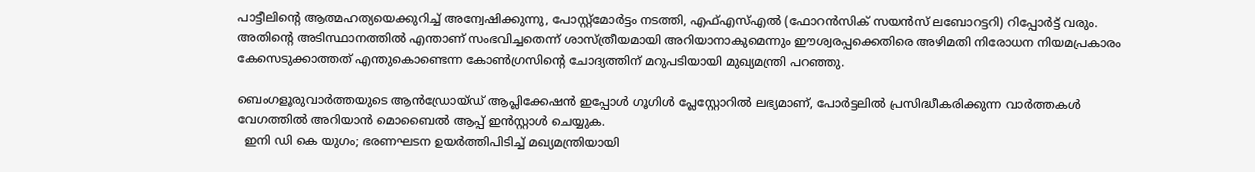പാട്ടീലിന്റെ ആത്മഹത്യയെക്കുറിച്ച് അന്വേഷിക്കുന്നു, പോസ്റ്റ്‌മോർട്ടം നടത്തി, എഫ്‌എസ്‌എൽ (ഫോറൻസിക് സയൻസ് ലബോറട്ടറി) റിപ്പോർട്ട് വരും. അതിന്റെ അടിസ്ഥാനത്തിൽ എന്താണ് സംഭവിച്ചതെന്ന് ശാസ്ത്രീയമായി അറിയാനാകുമെന്നും ഈശ്വരപ്പക്കെതിരെ അഴിമതി നിരോധന നിയമപ്രകാരം കേസെടുക്കാത്തത് എന്തുകൊണ്ടെന്ന കോൺഗ്രസിന്റെ ചോദ്യത്തിന് മറുപടിയായി മുഖ്യമന്ത്രി പറഞ്ഞു.

ബെംഗളൂരുവാർത്തയുടെ ആൻഡ്രോയ്ഡ് ആപ്ലിക്കേഷൻ ഇപ്പോൾ ഗൂഗിൾ പ്ലേസ്റ്റോറിൽ ലഭ്യമാണ്, പോർട്ടലിൽ പ്രസിദ്ധീകരിക്കുന്ന വാർത്തകൾ വേഗത്തിൽ അറിയാൻ മൊബൈൽ ആപ്പ് ഇൻസ്റ്റാൾ ചെയ്യുക.
  ഇനി ഡി കെ യുഗം; ഭരണഘടന ഉയർത്തിപിടിച്ച് മഖ്യമന്ത്രിയായി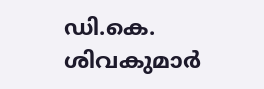ഡി.കെ. ശിവകുമാർ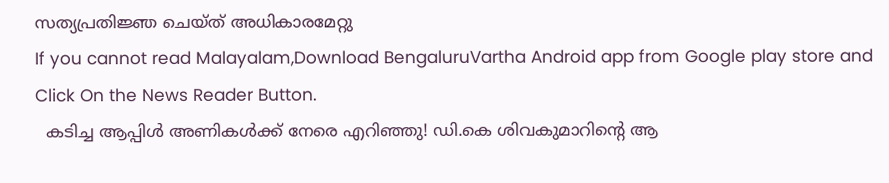സത്യപ്രതിജ്ഞ ചെയ്ത് അധികാരമേറ്റു
If you cannot read Malayalam,Download BengaluruVartha Android app from Google play store and Click On the News Reader Button.
  കടിച്ച ആപ്പിൾ അണികൾക്ക് നേരെ എറിഞ്ഞു! ഡി.കെ ശിവകുമാറിന്റെ ആ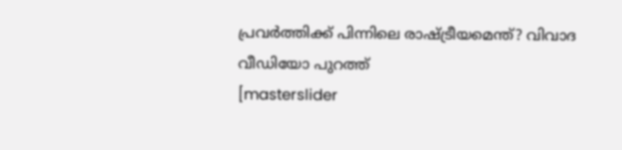പ്രവർത്തിക്ക് പിന്നിലെ രാഷ്ട്രീയമെന്ത്? വിവാദ വീഡിയോ പുറത്ത്
[masterslider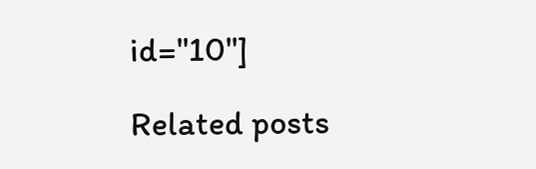id="10"]

Related posts